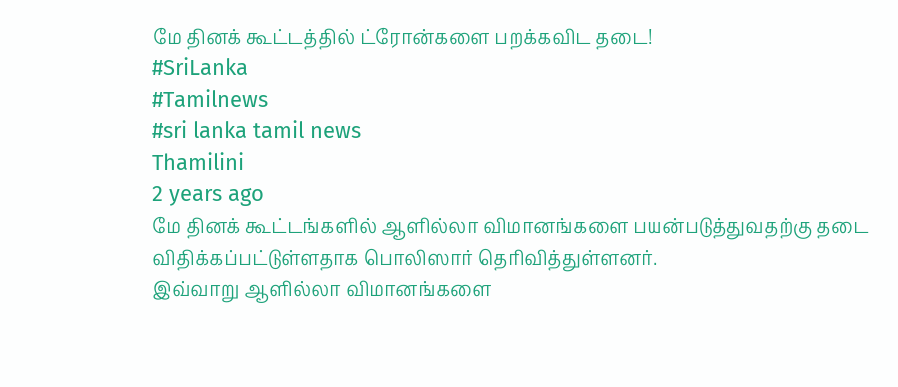மே தினக் கூட்டத்தில் ட்ரோன்களை பறக்கவிட தடை!
#SriLanka
#Tamilnews
#sri lanka tamil news
Thamilini
2 years ago
மே தினக் கூட்டங்களில் ஆளில்லா விமானங்களை பயன்படுத்துவதற்கு தடை விதிக்கப்பட்டுள்ளதாக பொலிஸார் தெரிவித்துள்ளனர்.
இவ்வாறு ஆளில்லா விமானங்களை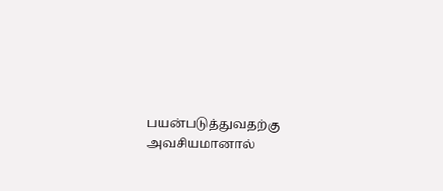பயன்படுத்துவதற்கு அவசியமானால்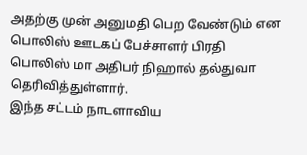அதற்கு முன் அனுமதி பெற வேண்டும் என பொலிஸ் ஊடகப் பேச்சாளர் பிரதி பொலிஸ் மா அதிபர் நிஹால் தல்துவா தெரிவித்துள்ளார்.
இந்த சட்டம் நாடளாவிய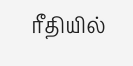ரீதியில்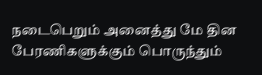நடைபெறும் அனைத்து மே தின பேரணிகளுக்கும் பொருந்தும்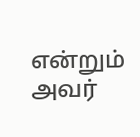என்றும் அவர்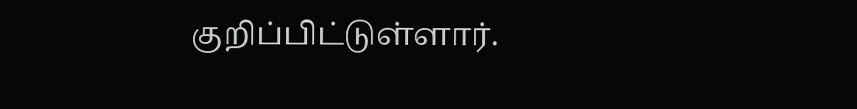குறிப்பிட்டுள்ளார்.